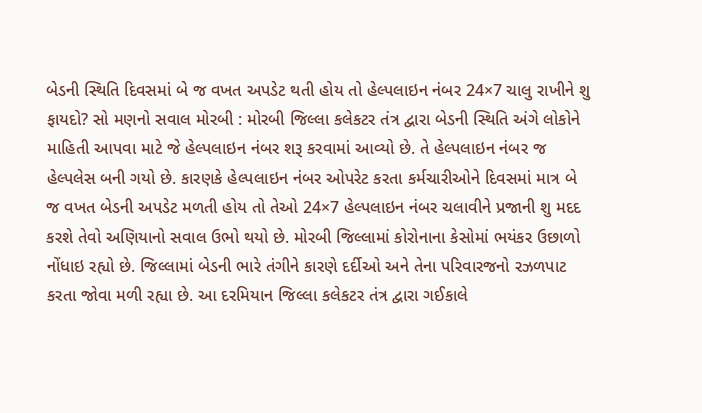બેડની સ્થિતિ દિવસમાં બે જ વખત અપડેટ થતી હોય તો હેલ્પલાઇન નંબર 24×7 ચાલુ રાખીને શુ ફાયદો? સો મણનો સવાલ મોરબી : મોરબી જિલ્લા કલેકટર તંત્ર દ્વારા બેડની સ્થિતિ અંગે લોકોને માહિતી આપવા માટે જે હેલ્પલાઇન નંબર શરૂ કરવામાં આવ્યો છે. તે હેલ્પલાઇન નંબર જ હેલ્પલેસ બની ગયો છે. કારણકે હેલ્પલાઇન નંબર ઓપરેટ કરતા કર્મચારીઓને દિવસમાં માત્ર બે જ વખત બેડની અપડેટ મળતી હોય તો તેઓ 24×7 હેલ્પલાઇન નંબર ચલાવીને પ્રજાની શુ મદદ કરશે તેવો અણિયાનો સવાલ ઉભો થયો છે. મોરબી જિલ્લામાં કોરોનાના કેસોમાં ભયંકર ઉછાળો નોંધાઇ રહ્યો છે. જિલ્લામાં બેડની ભારે તંગીને કારણે દર્દીઓ અને તેના પરિવારજનો રઝળપાટ કરતા જોવા મળી રહ્યા છે. આ દરમિયાન જિલ્લા કલેકટર તંત્ર દ્વારા ગઈકાલે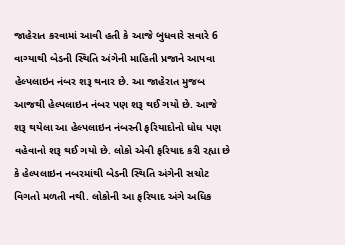જાહેરાત કરવામાં આવી હતી કે આજે બુધવારે સવારે 6 વાગ્યાથી બેડની સ્થિતિ અંગેની માહિતી પ્રજાને આપવા હેલ્પલાઇન નંબર શરૂ થનાર છે. આ જાહેરાત મુજબ આજથી હેલ્પલાઇન નંબર પણ શરૂ થઈ ગયો છે. આજે શરૂ થયેલા આ હેલ્પલાઇન નંબરની ફરિયાદોનો ધોધ પણ વહેવાનો શરૂ થઈ ગયો છે. લોકો એવી ફરિયાદ કરી રહ્યા છે કે હેલ્પલાઇન નબરમાંથી બેડની સ્થિતિ અંગેની સચોટ વિગતો મળતી નથી. લોકોની આ ફરિયાદ અંગે અધિક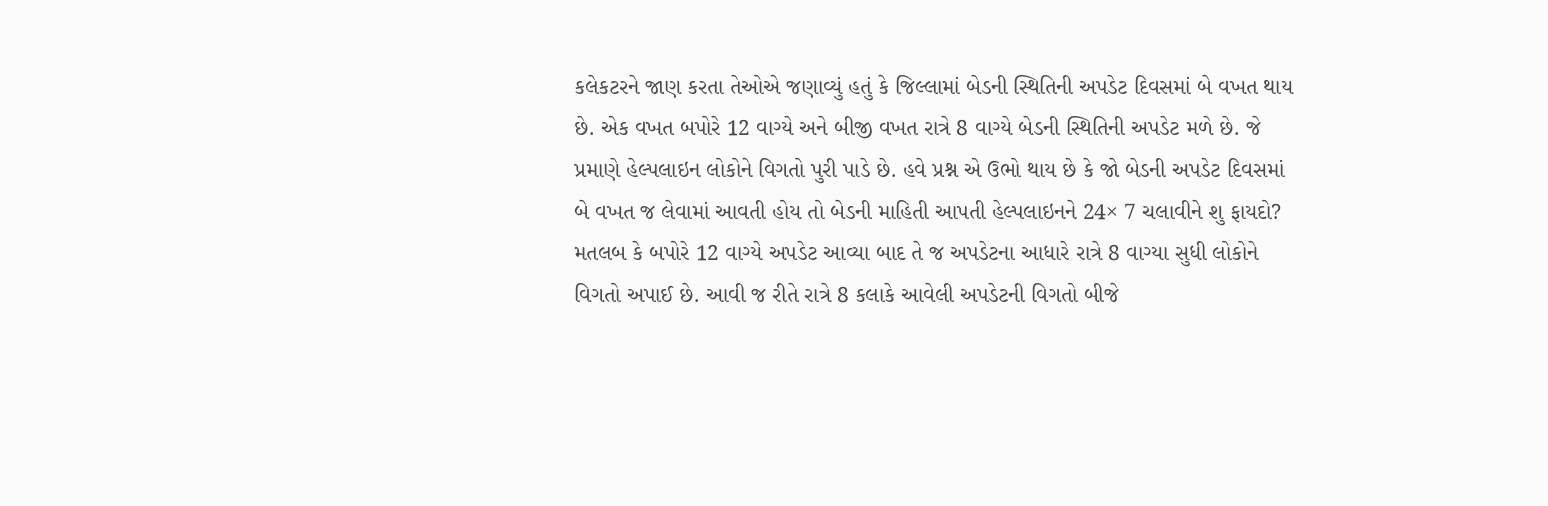કલેકટરને જાણ કરતા તેઓએ જણાવ્યું હતું કે જિલ્લામાં બેડની સ્થિતિની અપડેટ દિવસમાં બે વખત થાય છે. એક વખત બપોરે 12 વાગ્યે અને બીજી વખત રાત્રે 8 વાગ્યે બેડની સ્થિતિની અપડેટ મળે છે. જે પ્રમાણે હેલ્પલાઇન લોકોને વિગતો પુરી પાડે છે. હવે પ્રશ્ન એ ઉભો થાય છે કે જો બેડની અપડેટ દિવસમાં બે વખત જ લેવામાં આવતી હોય તો બેડની માહિતી આપતી હેલ્પલાઇનને 24× 7 ચલાવીને શુ ફાયદો? મતલબ કે બપોરે 12 વાગ્યે અપડેટ આવ્યા બાદ તે જ અપડેટના આધારે રાત્રે 8 વાગ્યા સુધી લોકોને વિગતો અપાઈ છે. આવી જ રીતે રાત્રે 8 કલાકે આવેલી અપડેટની વિગતો બીજે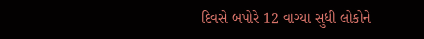દિવસે બપોરે 12 વાગ્યા સુધી લોકોને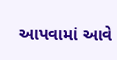આપવામાં આવે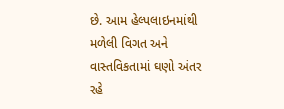છે. આમ હેલ્પલાઇનમાંથી મળેલી વિગત અને વાસ્તવિકતામાં ઘણો અંતર રહે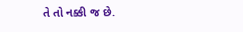તે તો નક્કી જ છે.